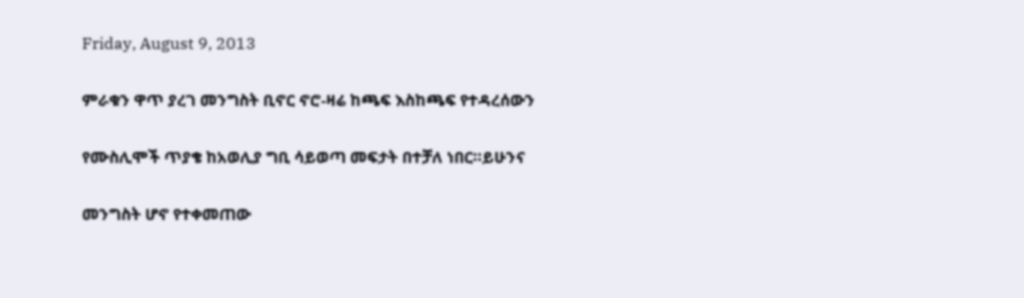Friday, August 9, 2013

ምራቁን ዋጥ ያረገ መንግስት ቢኖር ኖሮ-ዛሬ ከጫፍ እስከጫፍ የተዳረሰውን

የሙስሊሞች ጥያቄ ከአወሊያ ግቢ ሳይወጣ መፍታት በተቻለ ነበር።ይሁንና

መንግስት ሆኖ የተቀመጠው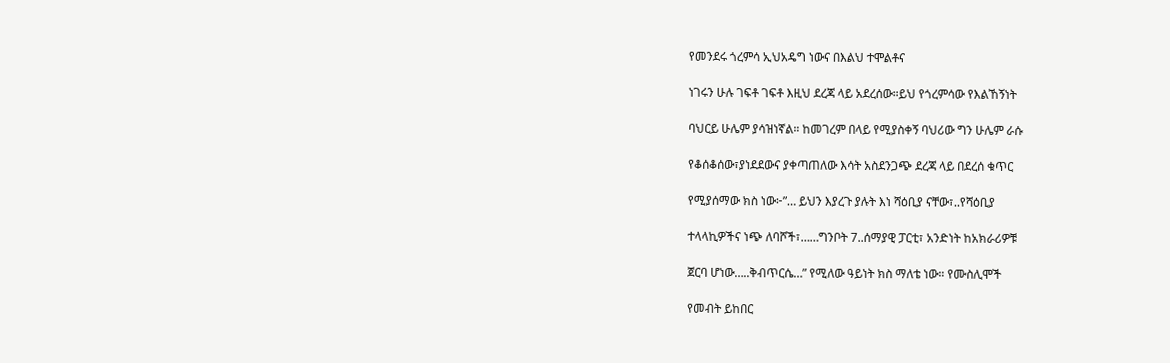የመንደሩ ጎረምሳ ኢህአዴግ ነውና በእልህ ተሞልቶና

ነገሩን ሁሉ ገፍቶ ገፍቶ እዚህ ደረጃ ላይ አደረሰው።ይህ የጎረምሳው የእልኸኝነት

ባህርይ ሁሌም ያሳዝነኛል። ከመገረም በላይ የሚያስቀኝ ባህሪው ግን ሁሌም ራሱ

የቆሰቆሰው፣ያነደደውና ያቀጣጠለው እሳት አስደንጋጭ ደረጃ ላይ በደረሰ ቁጥር

የሚያሰማው ክስ ነው፦”… ይህን እያረጉ ያሉት እነ ሻዕቢያ ናቸው፣..የሻዕቢያ

ተላላኪዎችና ነጭ ለባሾች፣……ግንቦት 7..ሰማያዊ ፓርቲ፣ አንድነት ከአክራሪዎቹ

ጀርባ ሆነው…..ቅብጥርሴ…” የሚለው ዓይነት ክስ ማለቴ ነው። የሙስሊሞች

የመብት ይከበር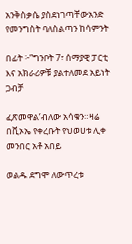አንቅስቃሴ ያስደነገጣቸውአንድ የመንግስት ባለስልጣን ከሳምንት

በፊት ፦”ግንቦት 7፣ ሰማያዊ ፓርቲ እና አክራሪዎቹ ያልተለመደ አይነት ጋብቻ

ፈጽመዋል’ብለው አሳቁን።ዛሬ በቪኦኤ የቀረቡት የህወሀቱ ሊቀ መንበር አቶ አበይ

ወልዱ ደግሞ ለውጥረቱ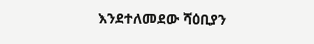እንደተለመደው ሻዕቢያን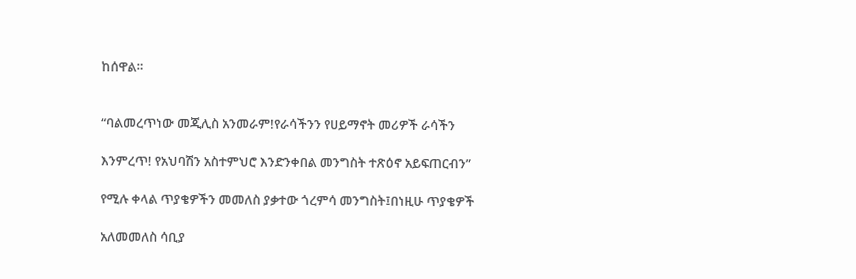ከሰዋል።


“ባልመረጥነው መጂሊስ አንመራም!የራሳችንን የሀይማኖት መሪዎች ራሳችን

እንምረጥ! የአህባሽን አስተምህሮ እንድንቀበል መንግስት ተጽዕኖ አይፍጠርብን”

የሚሉ ቀላል ጥያቄዎችን መመለስ ያቃተው ጎረምሳ መንግስት፤በነዚሁ ጥያቄዎች

አለመመለስ ሳቢያ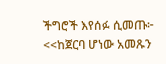ችግሮች እየሰፉ ሲመጡ፦ <<ከጀርባ ሆነው አመጹን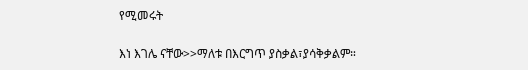የሚመሩት

እነ እገሌ ናቸው>>ማለቱ በእርግጥ ያስቃል፣ያሳቅቃልም።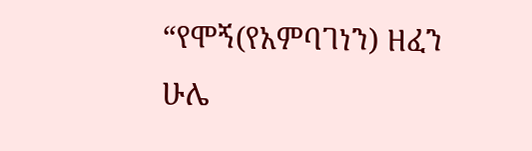“የሞኝ(የአምባገነን) ዘፈን ሁሌ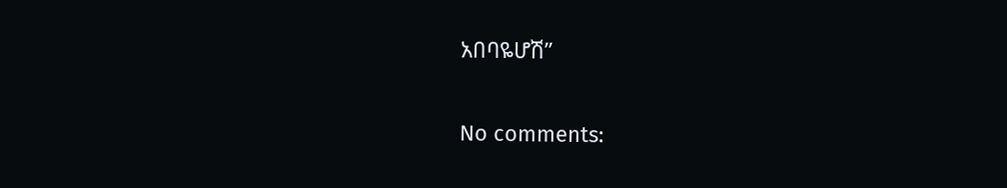አበባዬሆሽ”

No comments: